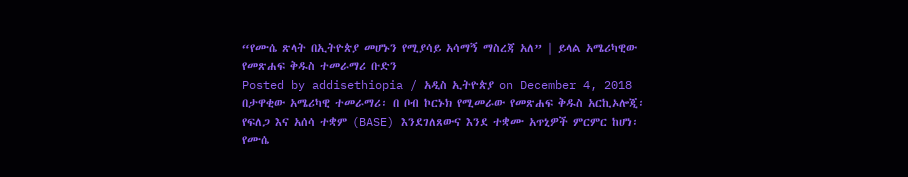“የሙሴ ጽላት በኢትዮጵያ መሆኑን የሚያሳይ አሳማኝ ማስረጃ አለ” | ይላል አሜሪካዊው የመጽሐፍ ቅዱስ ተመራማሪ ቡድን
Posted by addisethiopia / አዲስ ኢትዮጵያ on December 4, 2018
በታዋቂው አሜሪካዊ ተመራማሪ፡ በ ቦብ ኮርኑክ የሚመራው የመጽሐፍ ቅዱስ አርኪኦሎጂ፡ የፍለጋ እና አሰሳ ተቋም (BASE) እንደገለጸውና እንደ ተቋሙ አጥኒዎች ምርምር ከሆነ፡ የሙሴ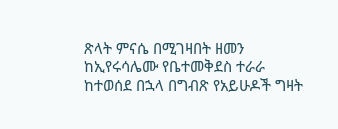ጽላት ምናሴ በሚገዛበት ዘመን ከኢየሩሳሌሙ የቤተመቅደስ ተራራ ከተወሰደ በኋላ በግብጽ የአይሁዶች ግዛት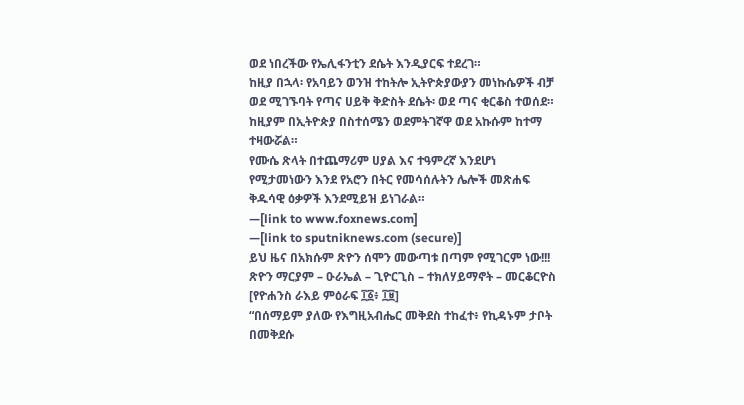ወደ ነበረችው የኤሊፋንቲን ደሴት እንዲያርፍ ተደረገ።
ከዚያ በኋላ፡ የአባይን ወንዝ ተከትሎ ኢትዮጵያውያን መነኩሴዎች ብቻ ወደ ሚገኙባት የጣና ሀይቅ ቅድስት ደሴት፡ ወደ ጣና ቂርቆስ ተወሰደ።
ከዚያም በኢትዮጵያ በስተሰሜን ወደምትገኛዋ ወደ አኩሱም ከተማ ተዛውሯል።
የሙሴ ጽላት በተጨማሪም ሀያል እና ተዓምረኛ እንደሆነ የሚታመነውን እንደ የአሮን በትር የመሳሰሉትን ሌሎች መጽሐፍ ቅዱሳዊ ዕቃዎች እንደሚይዝ ይነገራል።
—[link to www.foxnews.com]
—[link to sputniknews.com (secure)]
ይህ ዜና በአክሱም ጽዮን ሰሞን መውጣቱ በጣም የሚገርም ነው!!!
ጽዮን ማርያም – ዑራኤል – ጊዮርጊስ – ተክለሃይማኖት – መርቆርዮስ
[የዮሐንስ ራእይ ምዕራፍ ፲፩፥ ፲፱]
“በሰማይም ያለው የእግዚአብሔር መቅደስ ተከፈተ፥ የኪዳኑም ታቦት በመቅደሱ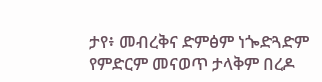ታየ፥ መብረቅና ድምፅም ነጐድጓድም የምድርም መናወጥ ታላቅም በረዶ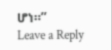ሆነ።”
Leave a Reply